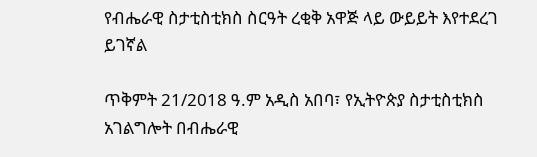የብሔራዊ ስታቲስቲክስ ስርዓት ረቂቅ አዋጅ ላይ ውይይት እየተደረገ ይገኛል

ጥቅምት 21/2018 ዓ.ም አዲስ አበባ፣ የኢትዮጵያ ስታቲስቲክስ አገልግሎት በብሔራዊ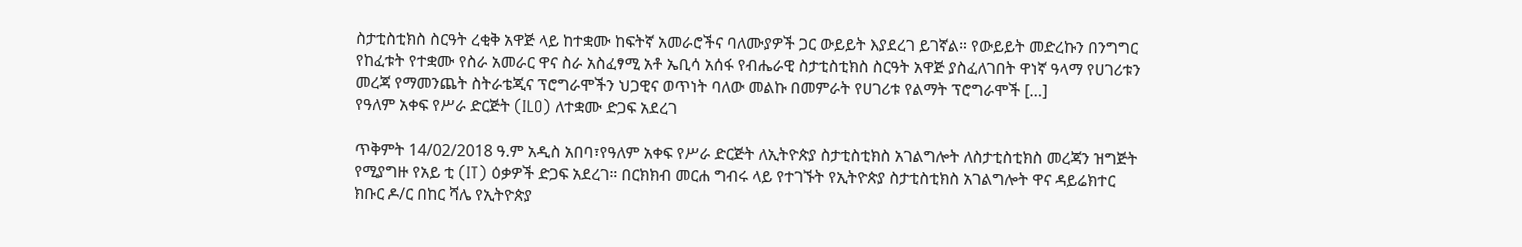ስታቲስቲክስ ስርዓት ረቂቅ አዋጅ ላይ ከተቋሙ ከፍትኛ አመራሮችና ባለሙያዎች ጋር ውይይት እያደረገ ይገኛል። የውይይት መድረኩን በንግግር የከፈቱት የተቋሙ የስራ አመራር ዋና ስራ አስፈፃሚ አቶ ኤቢሳ አሰፋ የብሔራዊ ስታቲስቲክስ ስርዓት አዋጅ ያስፈለገበት ዋነኛ ዓላማ የሀገሪቱን መረጃ የማመንጨት ስትራቴጂና ፕሮግራሞችን ህጋዊና ወጥነት ባለው መልኩ በመምራት የሀገሪቱ የልማት ፕሮግራሞች […]
የዓለም አቀፍ የሥራ ድርጅት (ILO) ለተቋሙ ድጋፍ አደረገ

ጥቅምት 14/02/2018 ዓ.ም አዲስ አበባ፣የዓለም አቀፍ የሥራ ድርጅት ለኢትዮጵያ ስታቲስቲክስ አገልግሎት ለስታቲስቲክስ መረጃን ዝግጅት የሚያግዙ የአይ ቲ (IT) ዕቃዎች ድጋፍ አደረገ። በርክክብ መርሐ ግብሩ ላይ የተገኙት የኢትዮጵያ ስታቲስቲክስ አገልግሎት ዋና ዳይሬክተር ክቡር ዶ/ር በከር ሻሌ የኢትዮጵያ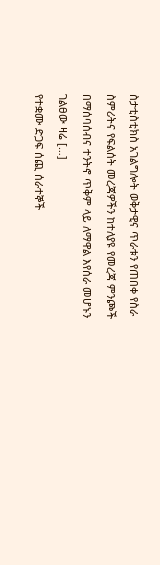ስታቲስቲክስ አገልግሎት ወቅታዊና ጥራቱን የጠበቀ የስራ ስምሪትና የፍልሰት መረጃዎችን ከተለያዩ የመረጃ ምንጮች በማሰባሰብና ተንትኖ ጥቅም ላይ ለማዋል እየሰራ መሆኑን ገልፀው ዛሬ […]
የተቋሙ ድጋፍ ሰጪ ሰራተኞች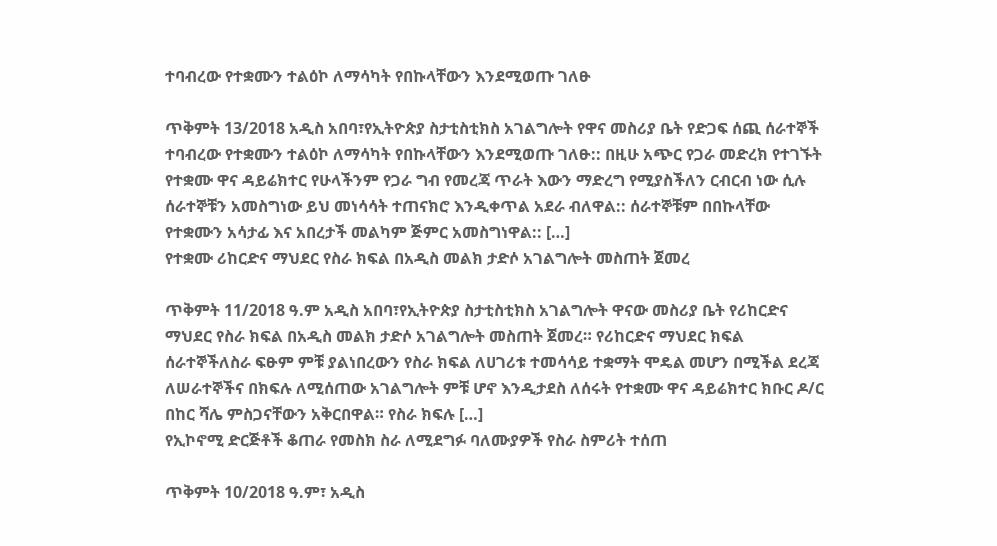ተባብረው የተቋሙን ተልዕኮ ለማሳካት የበኩላቸውን እንደሚወጡ ገለፁ

ጥቅምት 13/2018 አዲስ አበባ፣የኢትዮጵያ ስታቲስቲክስ አገልግሎት የዋና መስሪያ ቤት የድጋፍ ሰጪ ሰራተኞች ተባብረው የተቋሙን ተልዕኮ ለማሳካት የበኩላቸውን እንደሚወጡ ገለፁ:: በዚሁ አጭር የጋራ መድረክ የተገኙት የተቋሙ ዋና ዳይሬክተር የሁላችንም የጋራ ግብ የመረጃ ጥራት እውን ማድረግ የሚያስችለን ርብርብ ነው ሲሉ ሰራተኞቹን አመስግነው ይህ መነሳሳት ተጠናክሮ እንዲቀጥል አደራ ብለዋል:: ሰራተኞቹም በበኩላቸው የተቋሙን አሳታፊ እና አበረታች መልካም ጅምር አመስግነዋል:: […]
የተቋሙ ሪከርድና ማህደር የስራ ክፍል በአዲስ መልክ ታድሶ አገልግሎት መስጠት ጀመረ

ጥቅምት 11/2018 ዓ.ም አዲስ አበባ፣የኢትዮጵያ ስታቲስቲክስ አገልግሎት ዋናው መስሪያ ቤት የሪከርድና ማህደር የስራ ክፍል በአዲስ መልክ ታድሶ አገልግሎት መስጠት ጀመረ። የሪከርድና ማህደር ክፍል ሰራተኞችለስራ ፍፁም ምቹ ያልነበረውን የስራ ክፍል ለሀገሪቱ ተመሳሳይ ተቋማት ሞዴል መሆን በሚችል ደረጃ ለሠራተኞችና በክፍሉ ለሚሰጠው አገልግሎት ምቹ ሆኖ እንዲታደስ ለሰሩት የተቋሙ ዋና ዳይሬክተር ክቡር ዶ/ር በከር ሻሌ ምስጋናቸውን አቅርበዋል። የስራ ክፍሉ […]
የኢኮኖሚ ድርጅቶች ቆጠራ የመስክ ስራ ለሚደግፉ ባለሙያዎች የስራ ስምሪት ተሰጠ

ጥቅምት 10/2018 ዓ.ም፣ አዲስ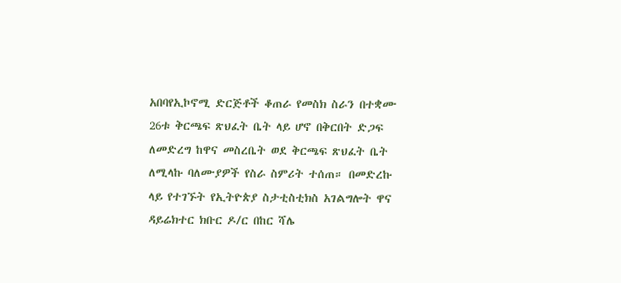አበባየኢኮኖሚ ድርጅቶች ቆጠራ የመስክ ስራን በተቋሙ 26ቱ ቅርጫፍ ጽህፈት ቤት ላይ ሆኖ በቅርበት ድጋፍ ለመድረግ ከዋና መስረቤት ወደ ቅርጫፍ ጽህፈት ቤት ለሚላኩ ባለሙያዎች የስራ ስምሪት ተሰጠ። በመድረኩ ላይ የተገኙት የኢትዮጵያ ስታቲስቲክስ አገልግሎት ዋና ዳይሬክተር ክቡር ዶ/ር በከር ሻሌ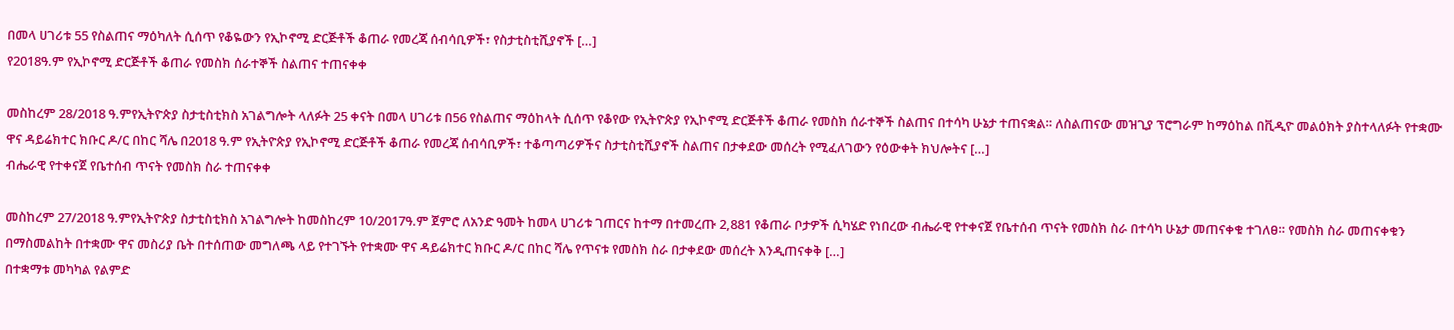በመላ ሀገሪቱ 55 የስልጠና ማዕካለት ሲሰጥ የቆዬውን የኢኮኖሚ ድርጅቶች ቆጠራ የመረጃ ሰብሳቢዎች፣ የስታቲስቲሺያኖች […]
የ2018ዓ.ም የኢኮኖሚ ድርጅቶች ቆጠራ የመስክ ሰራተኞች ስልጠና ተጠናቀቀ

መስከረም 28/2018 ዓ.ምየኢትዮጵያ ስታቲስቲክስ አገልግሎት ላለፉት 25 ቀናት በመላ ሀገሪቱ በ56 የስልጠና ማዕከላት ሲሰጥ የቆየው የኢትዮጵያ የኢኮኖሚ ድርጅቶች ቆጠራ የመስክ ሰራተኞች ስልጠና በተሳካ ሁኔታ ተጠናቋል። ለስልጠናው መዝጊያ ፕሮግራም ከማዕከል በቪዲዮ መልዕክት ያስተላለፉት የተቋሙ ዋና ዳይሬክተር ክቡር ዶ/ር በከር ሻሌ በ2018 ዓ.ም የኢትዮጵያ የኢኮኖሚ ድርጅቶች ቆጠራ የመረጃ ሰብሳቢዎች፣ ተቆጣጣሪዎችና ስታቲስቲሺያኖች ስልጠና በታቀደው መሰረት የሚፈለገውን የዕውቀት ክህሎትና […]
ብሔራዊ የተቀናጀ የቤተሰብ ጥናት የመስክ ስራ ተጠናቀቀ

መስከረም 27/2018 ዓ.ምየኢትዮጵያ ስታቲስቲክስ አገልግሎት ከመስከረም 10/2017ዓ.ም ጀምሮ ለአንድ ዓመት ከመላ ሀገሪቱ ገጠርና ከተማ በተመረጡ 2,881 የቆጠራ ቦታዎች ሲካሄድ የነበረው ብሔራዊ የተቀናጀ የቤተሰብ ጥናት የመስክ ስራ በተሳካ ሁኔታ መጠናቀቁ ተገለፀ። የመስክ ስራ መጠናቀቁን በማስመልከት በተቋሙ ዋና መስሪያ ቤት በተሰጠው መግለጫ ላይ የተገኙት የተቋሙ ዋና ዳይሬክተር ክቡር ዶ/ር በከር ሻሌ የጥናቱ የመስክ ስራ በታቀደው መሰረት እንዲጠናቀቅ […]
በተቋማቱ መካካል የልምድ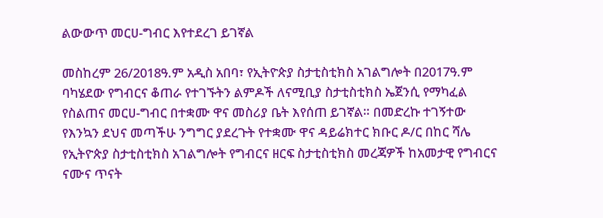ልውውጥ መርሀ-ግብር እየተደረገ ይገኛል

መስከረም 26/2018ዓ.ም አዲስ አበባ፣ የኢትዮጵያ ስታቲስቲክስ አገልግሎት በ2017ዓ.ም ባካሄደው የግብርና ቆጠራ የተገኙትን ልምዶች ለናሚቢያ ስታቲስቲክስ ኤጀንሲ የማካፈል የስልጠና መርሀ-ግብር በተቋሙ ዋና መስሪያ ቤት እየሰጠ ይገኛል። በመድረኩ ተገኝተው የእንኳን ደህና መጣችሁ ንግግር ያደረጉት የተቋሙ ዋና ዳይሬክተር ክቡር ዶ/ር በከር ሻሌ የኢትዮጵያ ስታቲስቲክስ አገልግሎት የግብርና ዘርፍ ስታቲስቲክስ መረጃዎች ከአመታዊ የግብርና ናሙና ጥናት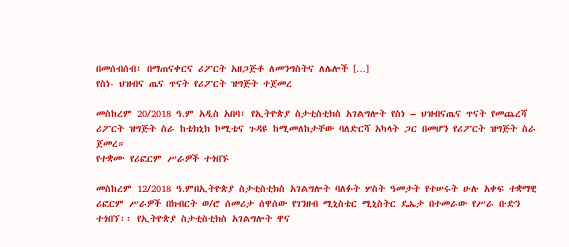በመሰብሰብ፣ በማጠናቀርና ሪፖርት አዘጋጅቶ ለመንግስትና ለሌሎች […]
የስነ- ህዝብና ጤና ጥናት የሪፖርት ዝግጅት ተጀመረ

መስከረም 20/2018 ዓ.ም አዲስ አበባ፣ የኢትዮጵያ ስታቲስቲክስ አገልግሎት የስነ – ህዝብናጤና ጥናት የመጨረሻ ሪፖርት ዝግጅት ስራ ከቴክኒክ ኮሚቴና ጉዳዩ ከሚመለከታቸው ባለድርሻ አካላት ጋር በመሆን የሪፖርት ዝግጅት ስራ ጀመረ።
የተቋሙ የሪፎርም ሥራዎች ተጎበኙ

መስከረም 12/2018 ዓ.ምበኢትዮጵያ ስታቲስቲክስ አገልግሎት ባለፉት ሦስት ዓመታት የተሠሩት ሁሉ አቀፍ ተቋማዊ ሪፎርም ሥራዎች በክብርት ወ/ሮ ሰመሪታ ሰዋሰው የገንዘብ ሚኒስቴር ሚኒስትር ዴኤታ በተመራው የሥራ ቡድን ተጎበኘ፡፡ የኢትዮጵያ ስታቲስቲክስ አገልግሎት ዋና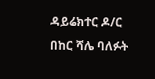ዳይሬክተር ዶ/ር በከር ሻሌ ባለፉት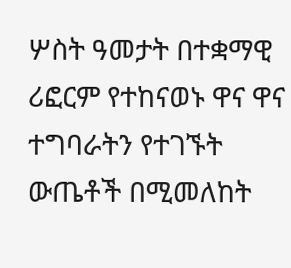ሦስት ዓመታት በተቋማዊ ሪፎርም የተከናወኑ ዋና ዋና ተግባራትን የተገኙት ውጤቶች በሚመለከት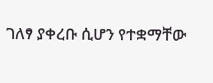ገለፃ ያቀረቡ ሲሆን የተቋማቸው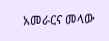አመራርና መላው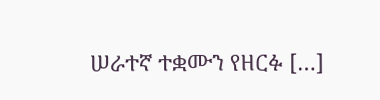ሠራተኛ ተቋሙን የዘርፉ […]